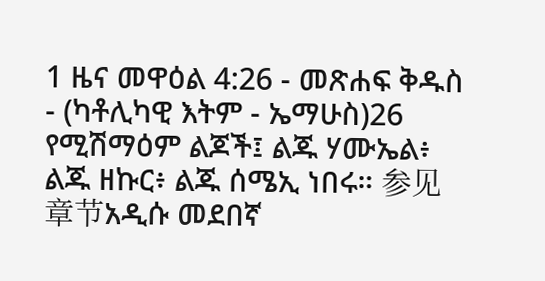1 ዜና መዋዕል 4:26 - መጽሐፍ ቅዱስ - (ካቶሊካዊ እትም - ኤማሁስ)26 የሚሽማዕም ልጆች፤ ልጁ ሃሙኤል፥ ልጁ ዘኩር፥ ልጁ ሰሜኢ ነበሩ። 参见章节አዲሱ መደበኛ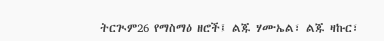ትርጒም26 የማስማዕ ዘሮች፤ ልጁ ሃሙኤል፣ ልጁ ዛኩር፣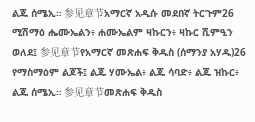ልጁ ሰሜኢ። 参见章节አማርኛ አዲሱ መደበኛ ትርጉም26 ሚሽማዕ ሔሙኤልን፥ ሐሙኤልም ዛኩርን፥ ዛኩር ሺምዒን ወለደ፤ 参见章节የአማርኛ መጽሐፍ ቅዱስ (ሰማንያ አሃዱ)26 የማስማዕም ልጆች፤ ልጁ ሃሙኤል፥ ልጁ ሳባድ፥ ልጁ ዝኩር፥ ልጁ ሰሜኢ። 参见章节መጽሐፍ ቅዱስ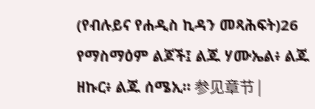(የብሉይና የሐዲስ ኪዳን መጻሕፍት)26 የማስማዕም ልጆች፤ ልጁ ሃሙኤል፥ ልጁ ዘኩር፥ ልጁ ሰሜኢ። 参见章节 |